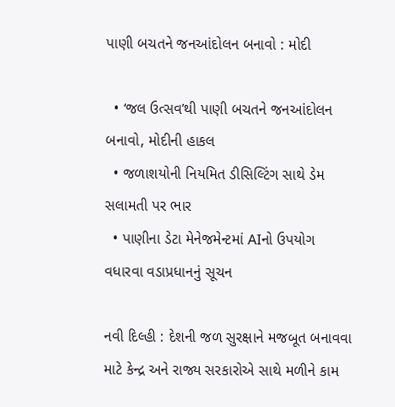પાણી બચતને જનઆંદોલન બનાવો : મોદી

  • ‘જલ ઉત્સવ’થી પાણી બચતને જનઆંદોલન બનાવો, મોદીની હાકલ
  • જળાશયોની નિયમિત ડીસિલ્ટિંગ સાથે ડેમ સલામતી પર ભાર
  • પાણીના ડેટા મેનેજમેન્ટમાં AIનો ઉપયોગ વધારવા વડાપ્રધાનનું સૂચન

નવી દિલ્હી : દેશની જળ સુરક્ષાને મજબૂત બનાવવા માટે કેન્દ્ર અને રાજ્ય સરકારોએ સાથે મળીને કામ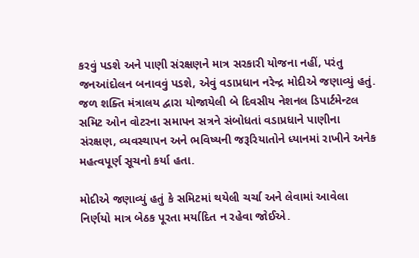કરવું પડશે અને પાણી સંરક્ષણને માત્ર સરકારી યોજના નહીં, પરંતુ જનઆંદોલન બનાવવું પડશે, એવું વડાપ્રધાન નરેન્દ્ર મોદીએ જણાવ્યું હતું. જળ શક્તિ મંત્રાલય દ્વારા યોજાયેલી બે દિવસીય નેશનલ ડિપાર્ટમેન્ટલ સમિટ ઓન વોટરના સમાપન સત્રને સંબોધતાં વડાપ્રધાને પાણીના સંરક્ષણ, વ્યવસ્થાપન અને ભવિષ્યની જરૂરિયાતોને ધ્યાનમાં રાખીને અનેક મહત્વપૂર્ણ સૂચનો કર્યા હતા.

મોદીએ જણાવ્યું હતું કે સમિટમાં થયેલી ચર્ચા અને લેવામાં આવેલા નિર્ણયો માત્ર બેઠક પૂરતા મર્યાદિત ન રહેવા જોઈએ.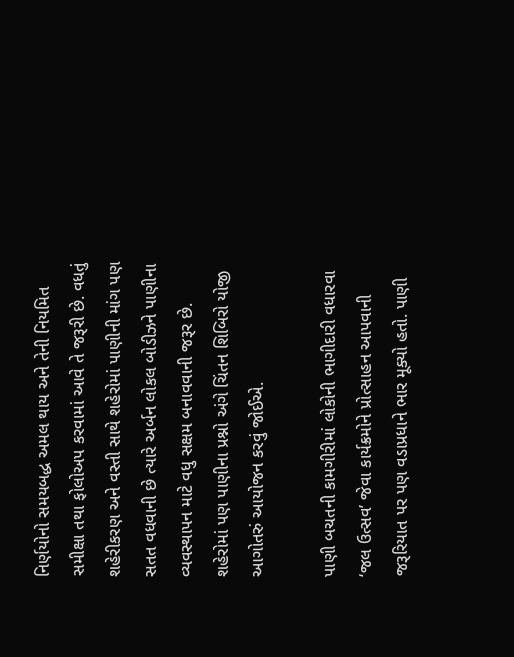નિર્ણયોનો સમયબદ્ધ અમલ થાય અને તેની નિયમિત સમીક્ષા તથા ફોલોઅપ કરવામાં આવે તે જરૂરી છે. વધતું શહેરીકરણ અને વસ્તી સાથે શહેરોમાં પાણીની માંગ પણ સતત વધવાની છે ત્યારે અર્બન લોકલ બોડીઝને પાણીના વ્યવસ્થાપન માટે વધુ સક્ષમ બનાવવાની જરૂર છે. શહેરોમાં પણ પાણીના પ્રશ્નો અંગે ચિંતન શિબિરો યોજી આગોતરું આયોજન કરવું જોઈએ.

પાણી બચતની કામગીરીમાં લોકોની ભાગીદારી વધારવા ‘જલ ઉત્સવ’ જેવા કાર્યક્રમોને પ્રોત્સાહન આપવાની જરૂરિયાત પર પણ વડાપ્રધાને ભાર મૂક્યો હતો. પાણી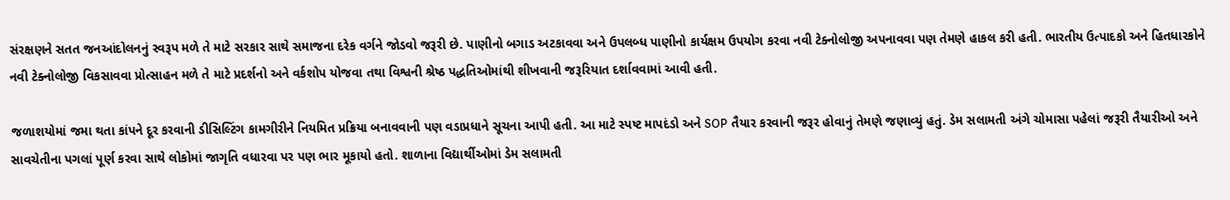સંરક્ષણને સતત જનઆંદોલનનું સ્વરૂપ મળે તે માટે સરકાર સાથે સમાજના દરેક વર્ગને જોડવો જરૂરી છે. પાણીનો બગાડ અટકાવવા અને ઉપલબ્ધ પાણીનો કાર્યક્ષમ ઉપયોગ કરવા નવી ટેક્નોલોજી અપનાવવા પણ તેમણે હાકલ કરી હતી. ભારતીય ઉત્પાદકો અને હિતધારકોને નવી ટેક્નોલોજી વિકસાવવા પ્રોત્સાહન મળે તે માટે પ્રદર્શનો અને વર્કશોપ યોજવા તથા વિશ્વની શ્રેષ્ઠ પદ્ધતિઓમાંથી શીખવાની જરૂરિયાત દર્શાવવામાં આવી હતી.

જળાશયોમાં જમા થતા કાંપને દૂર કરવાની ડીસિલ્ટિંગ કામગીરીને નિયમિત પ્રક્રિયા બનાવવાની પણ વડાપ્રધાને સૂચના આપી હતી. આ માટે સ્પષ્ટ માપદંડો અને SOP તૈયાર કરવાની જરૂર હોવાનું તેમણે જણાવ્યું હતું. ડેમ સલામતી અંગે ચોમાસા પહેલાં જરૂરી તૈયારીઓ અને સાવચેતીના પગલાં પૂર્ણ કરવા સાથે લોકોમાં જાગૃતિ વધારવા પર પણ ભાર મૂકાયો હતો. શાળાના વિદ્યાર્થીઓમાં ડેમ સલામતી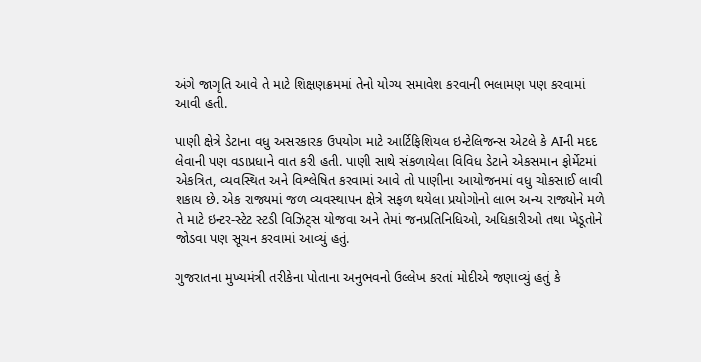અંગે જાગૃતિ આવે તે માટે શિક્ષણક્રમમાં તેનો યોગ્ય સમાવેશ કરવાની ભલામણ પણ કરવામાં આવી હતી.

પાણી ક્ષેત્રે ડેટાના વધુ અસરકારક ઉપયોગ માટે આર્ટિફિશિયલ ઇન્ટેલિજન્સ એટલે કે AIની મદદ લેવાની પણ વડાપ્રધાને વાત કરી હતી. પાણી સાથે સંકળાયેલા વિવિધ ડેટાને એકસમાન ફોર્મેટમાં એકત્રિત, વ્યવસ્થિત અને વિશ્લેષિત કરવામાં આવે તો પાણીના આયોજનમાં વધુ ચોકસાઈ લાવી શકાય છે. એક રાજ્યમાં જળ વ્યવસ્થાપન ક્ષેત્રે સફળ થયેલા પ્રયોગોનો લાભ અન્ય રાજ્યોને મળે તે માટે ઇન્ટર-સ્ટેટ સ્ટડી વિઝિટ્સ યોજવા અને તેમાં જનપ્રતિનિધિઓ, અધિકારીઓ તથા ખેડૂતોને જોડવા પણ સૂચન કરવામાં આવ્યું હતું.

ગુજરાતના મુખ્યમંત્રી તરીકેના પોતાના અનુભવનો ઉલ્લેખ કરતાં મોદીએ જણાવ્યું હતું કે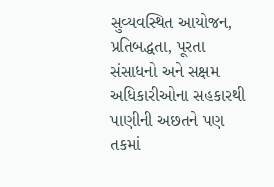સુવ્યવસ્થિત આયોજન, પ્રતિબદ્ધતા, પૂરતા સંસાધનો અને સક્ષમ અધિકારીઓના સહકારથી પાણીની અછતને પણ તકમાં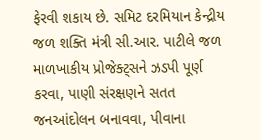ફેરવી શકાય છે. સમિટ દરમિયાન કેન્દ્રીય જળ શક્તિ મંત્રી સી.આર. પાટીલે જળ માળખાકીય પ્રોજેક્ટ્સને ઝડપી પૂર્ણ કરવા, પાણી સંરક્ષણને સતત જનઆંદોલન બનાવવા, પીવાના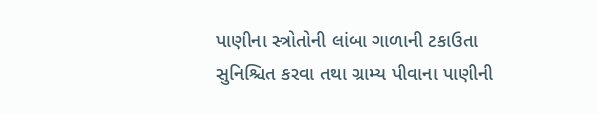પાણીના સ્ત્રોતોની લાંબા ગાળાની ટકાઉતા સુનિશ્ચિત કરવા તથા ગ્રામ્ય પીવાના પાણીની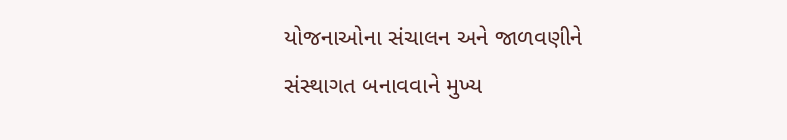યોજનાઓના સંચાલન અને જાળવણીને સંસ્થાગત બનાવવાને મુખ્ય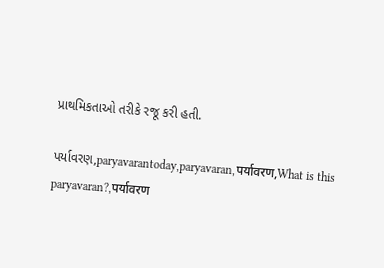પ્રાથમિકતાઓ તરીકે રજૂ કરી હતી.

પર્યાવરણ,paryavarantoday,paryavaran,पर्यावरण,What is this paryavaran?,पर्यावरण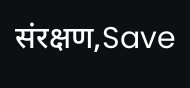संरक्षण,Save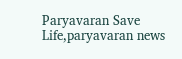Paryavaran Save Life,paryavaran news